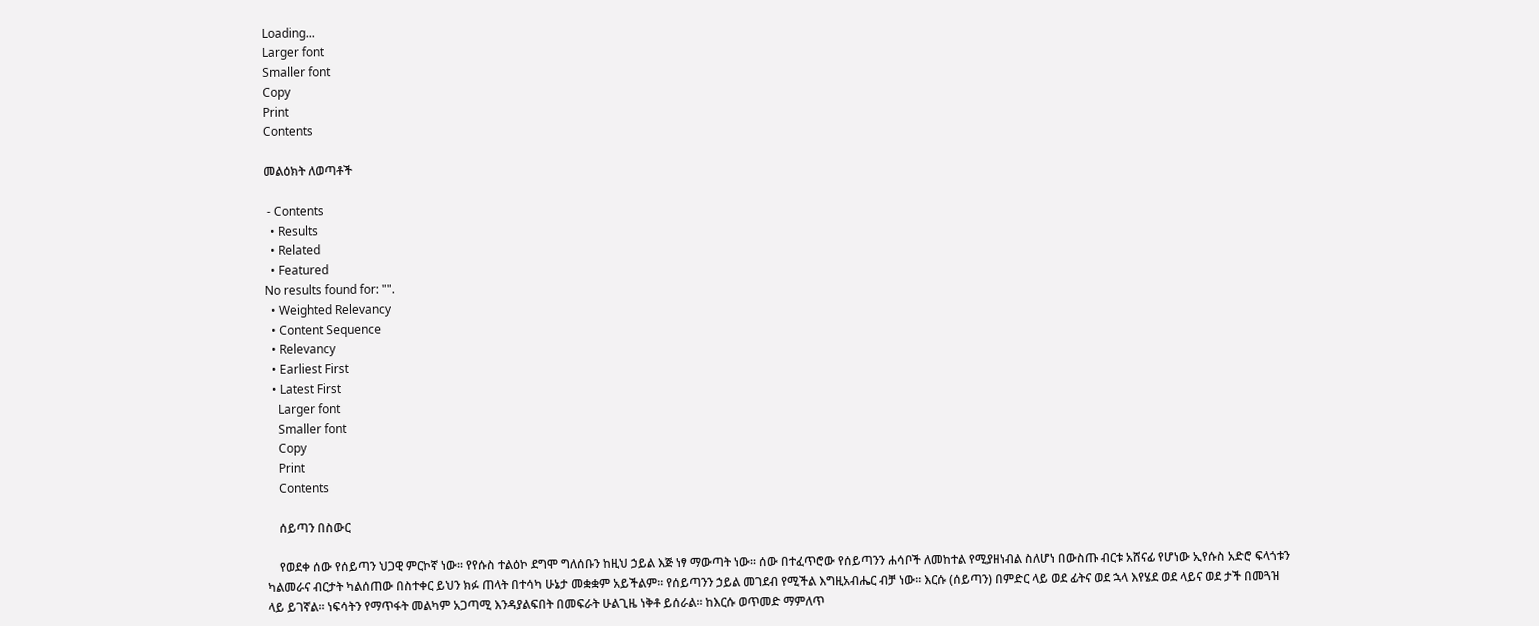Loading...
Larger font
Smaller font
Copy
Print
Contents

መልዕክት ለወጣቶች

 - Contents
  • Results
  • Related
  • Featured
No results found for: "".
  • Weighted Relevancy
  • Content Sequence
  • Relevancy
  • Earliest First
  • Latest First
    Larger font
    Smaller font
    Copy
    Print
    Contents

    ሰይጣን በስውር

    የወደቀ ሰው የሰይጣን ህጋዊ ምርኮኛ ነው፡፡ የየሱስ ተልዕኮ ደግሞ ግለሰቡን ከዚህ ኃይል እጅ ነፃ ማውጣት ነው፡፡ ሰው በተፈጥሮው የሰይጣንን ሐሳቦች ለመከተል የሚያዘነብል ስለሆነ በውስጡ ብርቱ አሸናፊ የሆነው ኢየሱስ አድሮ ፍላጎቱን ካልመራና ብርታት ካልሰጠው በስተቀር ይህን ክፉ ጠላት በተሳካ ሁኔታ መቋቋም አይችልም፡፡ የሰይጣንን ኃይል መገደብ የሚችል እግዚአብሔር ብቻ ነው፡፡ እርሱ (ሰይጣን) በምድር ላይ ወደ ፊትና ወደ ኋላ እየሄደ ወደ ላይና ወደ ታች በመጓዝ ላይ ይገኛል፡፡ ነፍሳትን የማጥፋት መልካም አጋጣሚ እንዳያልፍበት በመፍራት ሁልጊዜ ነቅቶ ይሰራል፡፡ ከእርሱ ወጥመድ ማምለጥ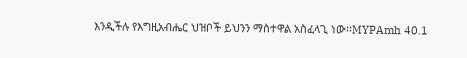እንዲችሉ የእግዚአብሔር ህዝቦች ይህንን ማስተዋል አስፈላጊ ነው፡፡MYPAmh 40.1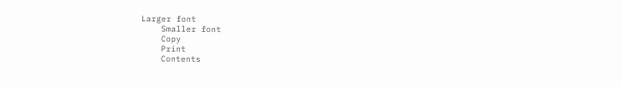Larger font
    Smaller font
    Copy
    Print
    Contents